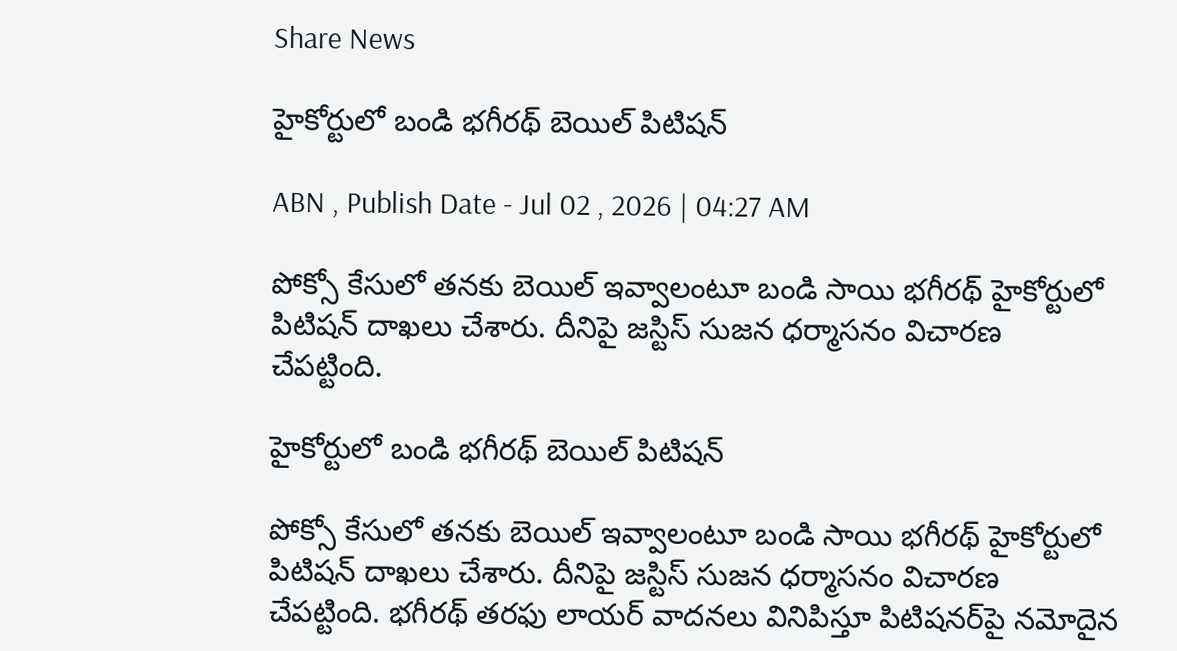Share News

హైకోర్టులో బండి భగీరథ్‌ బెయిల్‌ పిటిషన్‌

ABN , Publish Date - Jul 02 , 2026 | 04:27 AM

పోక్సో కేసులో తనకు బెయిల్‌ ఇవ్వాలంటూ బండి సాయి భగీరథ్‌ హైకోర్టులో పిటిషన్‌ దాఖలు చేశారు. దీనిపై జస్టిస్‌ సుజన ధర్మాసనం విచారణ చేపట్టింది.

హైకోర్టులో బండి భగీరథ్‌ బెయిల్‌ పిటిషన్‌

పోక్సో కేసులో తనకు బెయిల్‌ ఇవ్వాలంటూ బండి సాయి భగీరథ్‌ హైకోర్టులో పిటిషన్‌ దాఖలు చేశారు. దీనిపై జస్టిస్‌ సుజన ధర్మాసనం విచారణ చేపట్టింది. భగీరథ్‌ తరఫు లాయర్‌ వాదనలు వినిపిస్తూ పిటిషనర్‌పై నమోదైన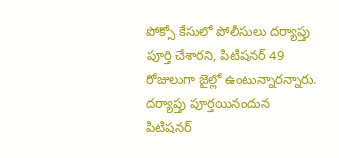పోక్సో కేసులో పోలీసులు దర్యాప్తు పూర్తి చేశారని, పిటిషనర్‌ 49 రోజులుగా జైల్లో ఉంటున్నారన్నారు. దర్యాప్తు పూర్తయినందున పిటిషనర్‌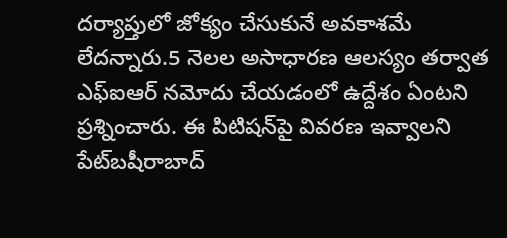దర్యాప్తులో జోక్యం చేసుకునే అవకాశమే లేదన్నారు.5 నెలల అసాధారణ ఆలస్యం తర్వాత ఎఫ్‌ఐఆర్‌ నమోదు చేయడంలో ఉద్దేశం ఏంటని ప్రశ్నించారు. ఈ పిటిషన్‌పై వివరణ ఇవ్వాలని పేట్‌బషీరాబాద్‌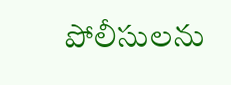పోలీసులను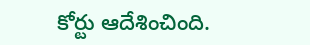కోర్టు ఆదేశించింది.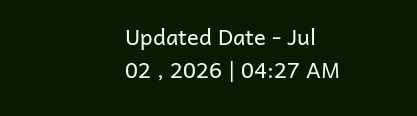Updated Date - Jul 02 , 2026 | 04:27 AM